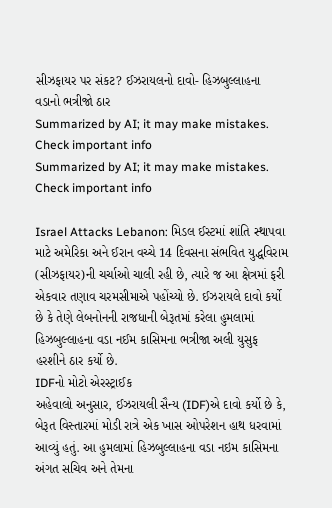સીઝફાયર પર સંકટ? ઈઝરાયલનો દાવો- હિઝબુલ્લાહના વડાનો ભત્રીજો ઠાર
Summarized by AI; it may make mistakes. Check important info
Summarized by AI; it may make mistakes. Check important info

Israel Attacks Lebanon: મિડલ ઈસ્ટમાં શાંતિ સ્થાપવા માટે અમેરિકા અને ઈરાન વચ્ચે 14 દિવસના સંભવિત યુદ્ધવિરામ (સીઝફાયર)ની ચર્ચાઓ ચાલી રહી છે, ત્યારે જ આ ક્ષેત્રમાં ફરી એકવાર તણાવ ચરમસીમાએ પહોંચ્યો છે. ઈઝરાયલે દાવો કર્યો છે કે તેણે લેબનોનની રાજધાની બેરૂતમાં કરેલા હુમલામાં હિઝબુલ્લાહના વડા નઈમ કાસિમના ભત્રીજા અલી યુસુફ હરશીને ઠાર કર્યો છે.
IDFનો મોટો એરસ્ટ્રાઈક
અહેવાલો અનુસાર, ઈઝરાયલી સૈન્ય (IDF)એ દાવો કર્યો છે કે, બેરૂત વિસ્તારમાં મોડી રાત્રે એક ખાસ ઓપરેશન હાથ ધરવામાં આવ્યું હતું. આ હુમલામાં હિઝબુલ્લાહના વડા નઇમ કાસિમના અંગત સચિવ અને તેમના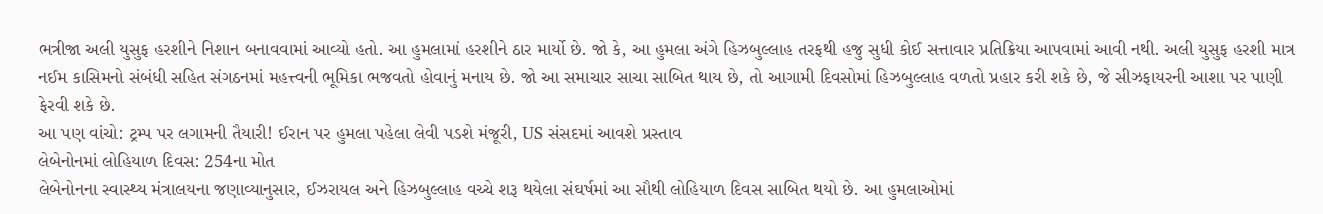ભત્રીજા અલી યુસુફ હરશીને નિશાન બનાવવામાં આવ્યો હતો. આ હુમલામાં હરશીને ઠાર માર્યો છે. જો કે, આ હુમલા અંગે હિઝબુલ્લાહ તરફથી હજુ સુધી કોઈ સત્તાવાર પ્રતિક્રિયા આપવામાં આવી નથી. અલી યુસુફ હરશી માત્ર નઈમ કાસિમનો સંબંધી સહિત સંગઠનમાં મહત્ત્વની ભૂમિકા ભજવતો હોવાનું મનાય છે. જો આ સમાચાર સાચા સાબિત થાય છે, તો આગામી દિવસોમાં હિઝબુલ્લાહ વળતો પ્રહાર કરી શકે છે, જે સીઝફાયરની આશા પર પાણી ફેરવી શકે છે.
આ પણ વાંચો: ટ્રમ્પ પર લગામની તૈયારી! ઈરાન પર હુમલા પહેલા લેવી પડશે મંજૂરી, US સંસદમાં આવશે પ્રસ્તાવ
લેબેનોનમાં લોહિયાળ દિવસ: 254ના મોત
લેબેનોનના સ્વાસ્થ્ય મંત્રાલયના જણાવ્યાનુસાર, ઈઝરાયલ અને હિઝબુલ્લાહ વચ્ચે શરૂ થયેલા સંઘર્ષમાં આ સૌથી લોહિયાળ દિવસ સાબિત થયો છે. આ હુમલાઓમાં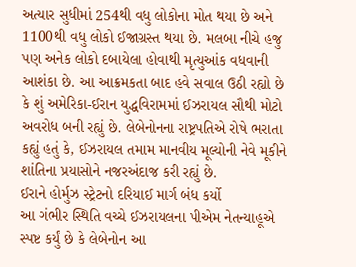અત્યાર સુધીમાં 254થી વધુ લોકોના મોત થયા છે અને 1100થી વધુ લોકો ઈજાગ્રસ્ત થયા છે. મલબા નીચે હજુ પણ અનેક લોકો દબાયેલા હોવાથી મૃત્યુઆંક વધવાની આશંકા છે. આ આક્રમકતા બાદ હવે સવાલ ઉઠી રહ્યો છે કે શું અમેરિકા-ઈરાન યુદ્ધવિરામમાં ઈઝરાયલ સૌથી મોટો અવરોધ બની રહ્યું છે. લેબેનોનના રાષ્ટ્રપતિએ રોષે ભરાતા કહ્યું હતું કે, ઈઝરાયલ તમામ માનવીય મૂલ્યોની નેવે મૂકીને શાંતિના પ્રયાસોને નજરઅંદાજ કરી રહ્યું છે.
ઈરાને હોર્મુઝ સ્ટ્રેટનો દરિયાઈ માર્ગ બંધ કર્યો
આ ગંભીર સ્થિતિ વચ્ચે ઈઝરાયલના પીએમ નેતન્યાહૂએ સ્પષ્ટ કર્યું છે કે લેબેનોન આ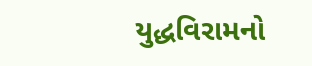યુદ્ધવિરામનો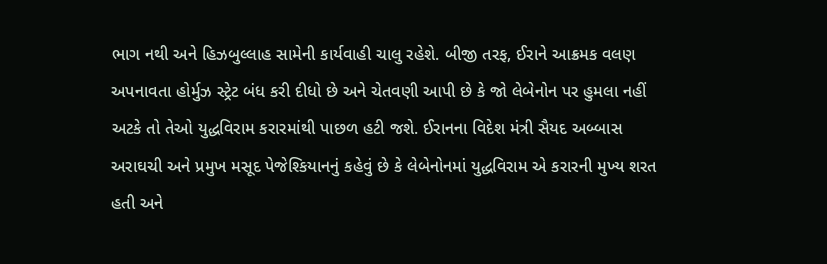ભાગ નથી અને હિઝબુલ્લાહ સામેની કાર્યવાહી ચાલુ રહેશે. બીજી તરફ, ઈરાને આક્રમક વલણ અપનાવતા હોર્મુઝ સ્ટ્રેટ બંધ કરી દીધો છે અને ચેતવણી આપી છે કે જો લેબેનોન પર હુમલા નહીં અટકે તો તેઓ યુદ્ધવિરામ કરારમાંથી પાછળ હટી જશે. ઈરાનના વિદેશ મંત્રી સૈયદ અબ્બાસ અરાઘચી અને પ્રમુખ મસૂદ પેજેશ્કિયાનનું કહેવું છે કે લેબેનોનમાં યુદ્ધવિરામ એ કરારની મુખ્ય શરત હતી અને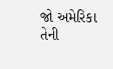જો અમેરિકા તેની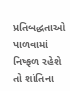પ્રતિબદ્ધતાઓ પાળવામાં નિષ્ફળ રહેશે તો શાંતિના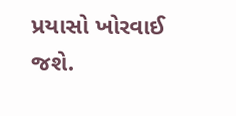પ્રયાસો ખોરવાઈ જશે.